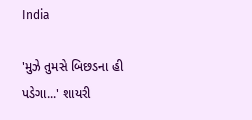India

'મુઝે તુમસે બિછડના હી પડેગા...' શાયરી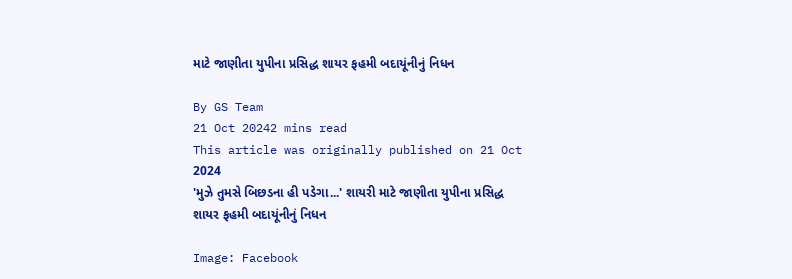માટે જાણીતા યુપીના પ્રસિદ્ધ શાયર ફહમી બદાયૂંનીનું નિધન

By GS Team
21 Oct 20242 mins read
This article was originally published on 21 Oct 2024
'મુઝે તુમસે બિછડના હી પડેગા...' શાયરી માટે જાણીતા યુપીના પ્રસિદ્ધ શાયર ફહમી બદાયૂંનીનું નિધન

Image: Facebook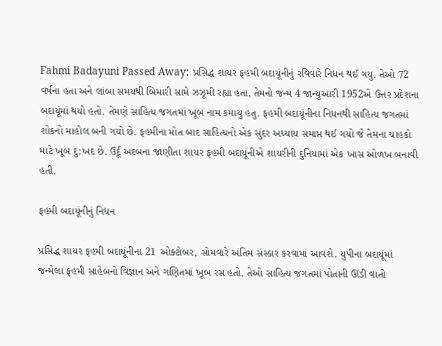Fahmi Badayuni Passed Away: પ્રસિદ્ધ શાયર ફહમી બદાયૂંનીનું રવિવારે નિધન થઈ ગયુ. તેઓ 72 વર્ષના હતા અને લાંબા સમયથી બિમારી સામે ઝઝૂમી રહ્યા હતા. તેમનો જન્મ 4 જાન્યુઆરી 1952એ ઉત્તર પ્રદેશના બદાયૂંમાં થયો હતો. તેમણે સાહિત્ય જગતમાં ખૂબ નામ કમાયુ હતુ. ફહમી બદાયૂંનીના નિધનથી સાહિત્ય જગતમાં શોકનો માહોલ બની ગયો છે. ફહમીના મોત બાદ સાહિત્યનો એક સુંદર અધ્યાય સમાપ્ત થઈ ગયો જે તેમના ચાહકો માટે ખૂબ દુ:ખદ છે. ઉર્દૂ અદબના જાણીતા શાયર ફહમી બદાયૂંનીએ શાયરીની દુનિયામાં એક ખાસ ઓળખ બનાવી હતી.

ફહમી બદાયૂંનીનું નિધન

પ્રસિદ્ધ શાયર ફહમી બદાયૂંનીના 21 ઓક્ટોબર, સોમવારે અંતિમ સંસ્કાર કરવામાં આવશે. યુપીના બદાયૂંમાં જન્મેલા ફહમી સાહેબનો વિજ્ઞાન અને ગણિતમાં ખૂબ રસ હતો. તેઓ સાહિત્ય જગતમાં પોતાની ઊંડી વાતો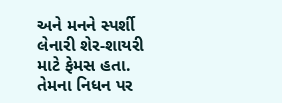અને મનને સ્પર્શી લેનારી શેર-શાયરી માટે ફેમસ હતા. તેમના નિધન પર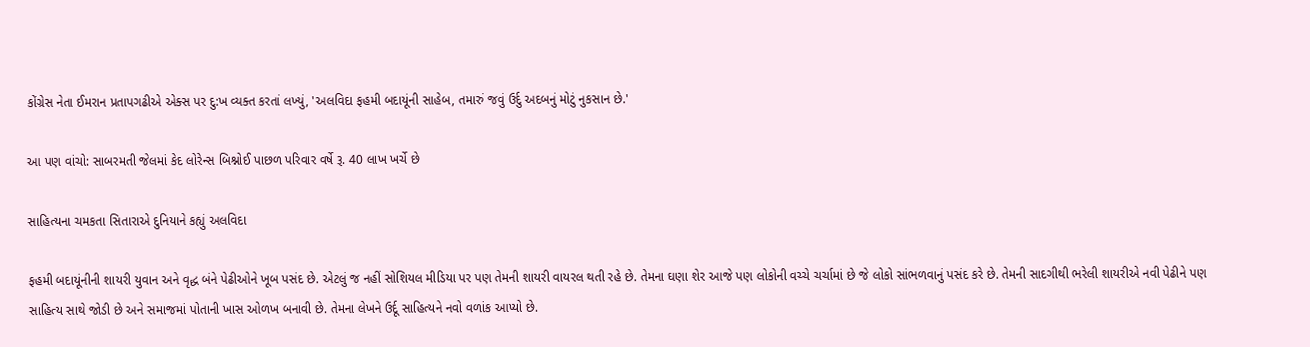કોંગ્રેસ નેતા ઈમરાન પ્રતાપગઢીએ એક્સ પર દુ:ખ વ્યક્ત કરતાં લખ્યું, 'અલવિદા ફહમી બદાયૂંની સાહેબ, તમારું જવું ઉર્દુ અદબનું મોટું નુકસાન છે.'

આ પણ વાંચો: સાબરમતી જેલમાં કેદ લોરેન્સ બિશ્નોઈ પાછળ પરિવાર વર્ષે રૂ. 40 લાખ ખર્ચે છે

સાહિત્યના ચમકતા સિતારાએ દુનિયાને કહ્યું અલવિદા

ફહમી બદાયૂંનીની શાયરી યુવાન અને વૃદ્ધ બંને પેઢીઓને ખૂબ પસંદ છે. એટલું જ નહીં સોશિયલ મીડિયા પર પણ તેમની શાયરી વાયરલ થતી રહે છે. તેમના ઘણા શેર આજે પણ લોકોની વચ્ચે ચર્ચામાં છે જે લોકો સાંભળવાનું પસંદ કરે છે. તેમની સાદગીથી ભરેલી શાયરીએ નવી પેઢીને પણ સાહિત્ય સાથે જોડી છે અને સમાજમાં પોતાની ખાસ ઓળખ બનાવી છે. તેમના લેખને ઉર્દૂ સાહિત્યને નવો વળાંક આપ્યો છે.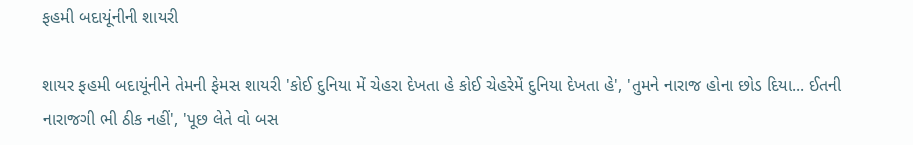ફહમી બદાયૂંનીની શાયરી

શાયર ફહમી બદાયૂંનીને તેમની ફેમસ શાયરી 'કોઈ દુનિયા મેં ચેહરા દેખતા હે કોઈ ચેહરેમેં દુનિયા દેખતા હે', 'તુમને નારાજ હોના છોડ દિયા... ઈતની નારાજગી ભી ઠીક નહીં', 'પૂછ લેતે વો બસ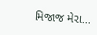મિજાજ મેરા...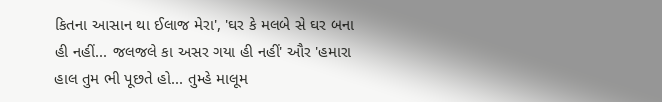કિતના આસાન થા ઈલાજ મેરા', 'ઘર કે મલબે સે ઘર બના હી નહીં... જલજલે કા અસર ગયા હી નહીં' ઔર 'હમારા હાલ તુમ ભી પૂછતે હો... તુમ્હે માલૂમ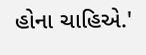હોના ચાહિએ.'